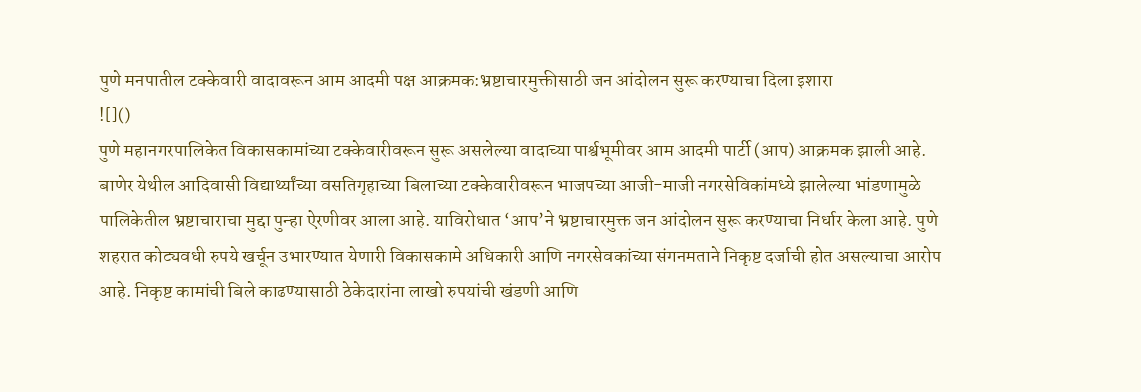पुणे मनपातील टक्केवारी वादावरून आम आदमी पक्ष आक्रमक:भ्रष्टाचारमुक्तीसाठी जन आंदोलन सुरू करण्याचा दिला इशारा
![]()
पुणे महानगरपालिकेत विकासकामांच्या टक्केवारीवरून सुरू असलेल्या वादाच्या पार्श्वभूमीवर आम आदमी पार्टी (आप) आक्रमक झाली आहे. बाणेर येथील आदिवासी विद्यार्थ्यांच्या वसतिगृहाच्या बिलाच्या टक्केवारीवरून भाजपच्या आजी-माजी नगरसेविकांमध्ये झालेल्या भांडणामुळे पालिकेतील भ्रष्टाचाराचा मुद्दा पुन्हा ऐरणीवर आला आहे. याविरोधात ‘आप’ने भ्रष्टाचारमुक्त जन आंदोलन सुरू करण्याचा निर्धार केला आहे. पुणे शहरात कोट्यवधी रुपये खर्चून उभारण्यात येणारी विकासकामे अधिकारी आणि नगरसेवकांच्या संगनमताने निकृष्ट दर्जाची होत असल्याचा आरोप आहे. निकृष्ट कामांची बिले काढण्यासाठी ठेकेदारांना लाखो रुपयांची खंडणी आणि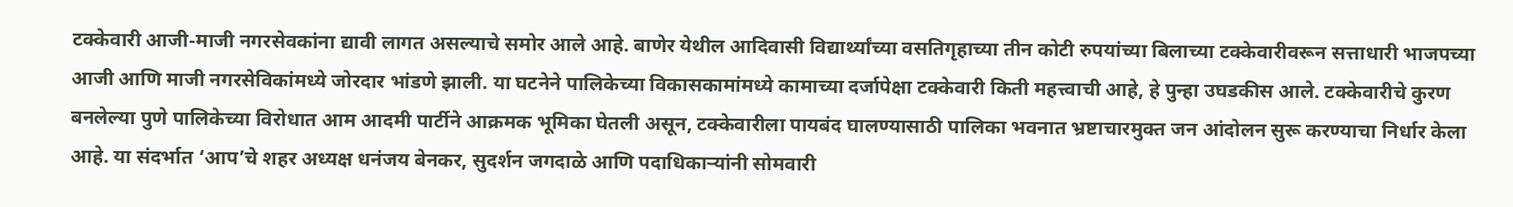टक्केवारी आजी-माजी नगरसेवकांना द्यावी लागत असल्याचे समोर आले आहे. बाणेर येथील आदिवासी विद्यार्थ्यांच्या वसतिगृहाच्या तीन कोटी रुपयांच्या बिलाच्या टक्केवारीवरून सत्ताधारी भाजपच्या आजी आणि माजी नगरसेविकांमध्ये जोरदार भांडणे झाली. या घटनेने पालिकेच्या विकासकामांमध्ये कामाच्या दर्जापेक्षा टक्केवारी किती महत्त्वाची आहे, हे पुन्हा उघडकीस आले. टक्केवारीचे कुरण बनलेल्या पुणे पालिकेच्या विरोधात आम आदमी पार्टीने आक्रमक भूमिका घेतली असून, टक्केवारीला पायबंद घालण्यासाठी पालिका भवनात भ्रष्टाचारमुक्त जन आंदोलन सुरू करण्याचा निर्धार केला आहे. या संदर्भात ‘आप’चे शहर अध्यक्ष धनंजय बेनकर, सुदर्शन जगदाळे आणि पदाधिकाऱ्यांनी सोमवारी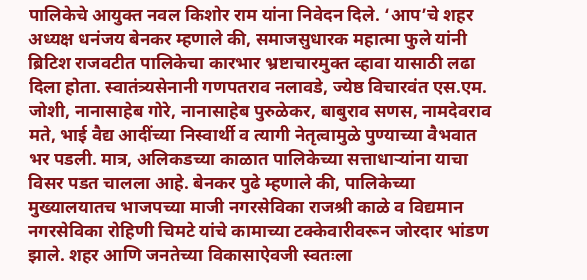पालिकेचे आयुक्त नवल किशोर राम यांना निवेदन दिले. ‘आप’चे शहर अध्यक्ष धनंजय बेनकर म्हणाले की, समाजसुधारक महात्मा फुले यांनी ब्रिटिश राजवटीत पालिकेचा कारभार भ्रष्टाचारमुक्त व्हावा यासाठी लढा दिला होता. स्वातंत्र्यसेनानी गणपतराव नलावडे, ज्येष्ठ विचारवंत एस.एम. जोशी, नानासाहेब गोरे, नानासाहेब पुरुळेकर, बाबुराव सणस, नामदेवराव मते, भाई वैद्य आदींच्या निस्वार्थी व त्यागी नेतृत्वामुळे पुण्याच्या वैभवात भर पडली. मात्र, अलिकडच्या काळात पालिकेच्या सत्ताधाऱ्यांना याचा विसर पडत चालला आहे. बेनकर पुढे म्हणाले की, पालिकेच्या मुख्यालयातच भाजपच्या माजी नगरसेविका राजश्री काळे व विद्यमान नगरसेविका रोहिणी चिमटे यांचे कामाच्या टक्केवारीवरून जोरदार भांडण झाले. शहर आणि जनतेच्या विकासाऐवजी स्वतःला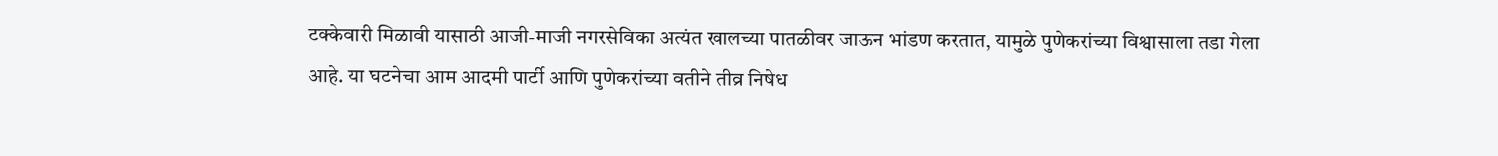टक्केवारी मिळावी यासाठी आजी-माजी नगरसेविका अत्यंत खालच्या पातळीवर जाऊन भांडण करतात, यामुळे पुणेकरांच्या विश्वासाला तडा गेला आहे. या घटनेचा आम आदमी पार्टी आणि पुणेकरांच्या वतीने तीव्र निषेध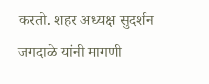करतो. शहर अध्यक्ष सुदर्शन जगदाळे यांनी मागणी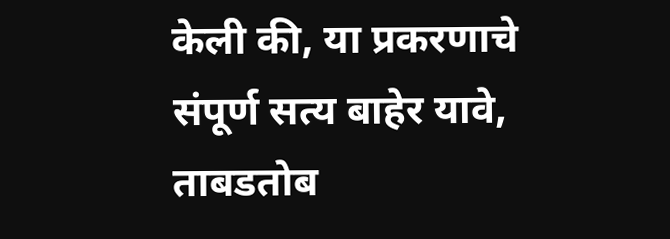केली की, या प्रकरणाचे संपूर्ण सत्य बाहेर यावे, ताबडतोब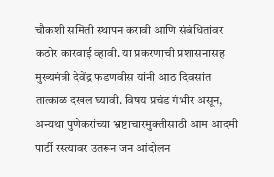चौकशी समिती स्थापन करावी आणि संबंधितांवर कठोर कारवाई व्हावी. या प्रकरणाची प्रशासनासह मुख्यमंत्री देवेंद्र फडणवीस यांनी आठ दिवसांत तात्काळ दखल घ्यावी. विषय प्रचंड गंभीर असून, अन्यथा पुणेकरांच्या भ्रष्टाचारमुक्तीसाठी आम आदमी पार्टी रस्त्यावर उतरून जन आंदोलन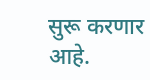सुरू करणार आहे.